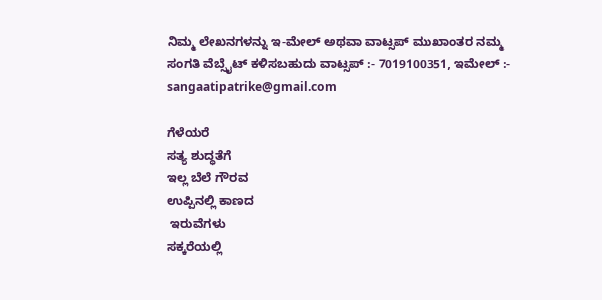ನಿಮ್ಮ ಲೇಖನಗಳನ್ನು ಇ-ಮೇಲ್ ಅಥವಾ ವಾಟ್ಸಪ್ ಮುಖಾಂತರ ನಮ್ಮ ಸಂಗತಿ ವೆಬ್ಸೈಟ್ ಕಳಿಸಬಹುದು ವಾಟ್ಸಪ್‌ :- 7019100351, ಇಮೇಲ್ :- sangaatipatrike@gmail.com

ಗೆಳೆಯರೆ
ಸತ್ಯ ಶುದ್ಧತೆಗೆ
ಇಲ್ಲ ಬೆಲೆ ಗೌರವ
ಉಪ್ಪಿನಲ್ಲಿ ಕಾಣದ
 ಇರುವೆಗಳು
ಸಕ್ಕರೆಯಲ್ಲಿ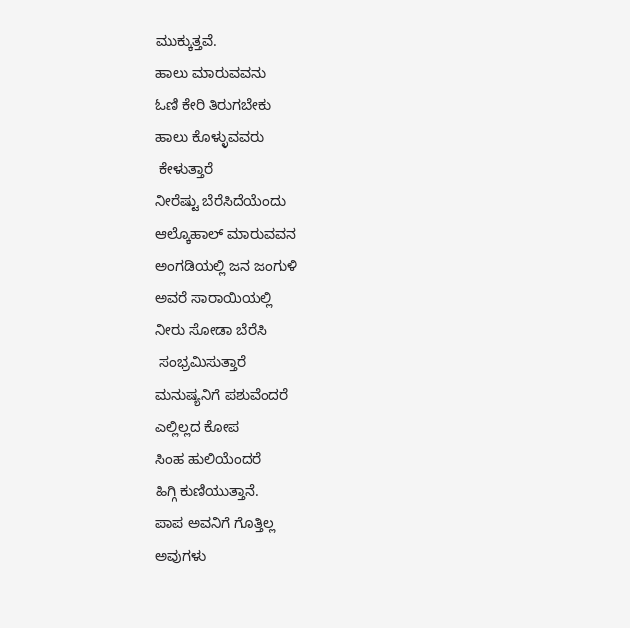ಮುಕ್ಕುತ್ತವೆ.
ಹಾಲು ಮಾರುವವನು
ಓಣಿ ಕೇರಿ ತಿರುಗಬೇಕು
ಹಾಲು ಕೊಳ್ಳುವವರು
 ಕೇಳುತ್ತಾರೆ
ನೀರೆಷ್ಟು ಬೆರೆಸಿದೆಯೆಂದು
ಆಲ್ಕೊಹಾಲ್ ಮಾರುವವನ
ಅಂಗಡಿಯಲ್ಲಿ ಜನ ಜಂಗುಳಿ
ಅವರೆ ಸಾರಾಯಿಯಲ್ಲಿ
ನೀರು ಸೋಡಾ ಬೆರೆಸಿ
 ಸಂಭ್ರಮಿಸುತ್ತಾರೆ
ಮನುಷ್ಯನಿಗೆ ಪಶುವೆಂದರೆ
ಎಲ್ಲಿಲ್ಲದ ಕೋಪ
ಸಿಂಹ ಹುಲಿಯೆಂದರೆ
ಹಿಗ್ಗಿ ಕುಣಿಯುತ್ತಾನೆ.
ಪಾಪ ಅವನಿಗೆ ಗೊತ್ತಿಲ್ಲ
ಅವುಗಳು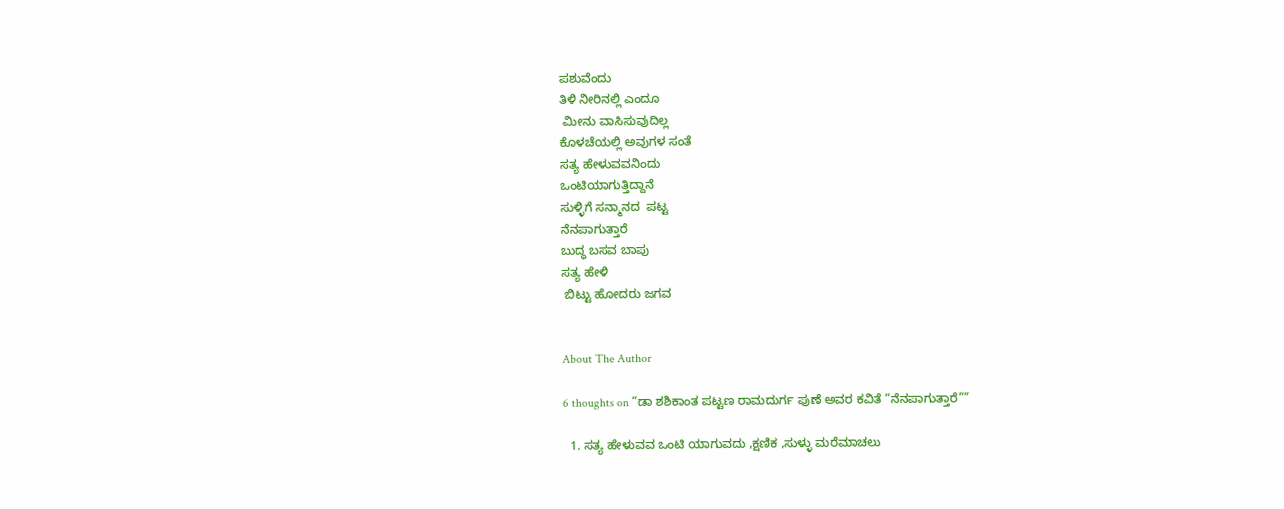ಪಶುವೆಂದು
ತಿಳಿ ನೀರಿನಲ್ಲಿ ಎಂದೂ
 ಮೀನು ವಾಸಿಸುವುದಿಲ್ಲ
ಕೊಳಚೆಯಲ್ಲಿ ಅವುಗಳ ಸಂತೆ
ಸತ್ಯ ಹೇಳುವವನಿಂದು
ಒಂಟಿಯಾಗುತ್ತಿದ್ದಾನೆ
ಸುಳ್ಳಿಗೆ ಸನ್ಮಾನದ  ಪಟ್ಟ
ನೆನಪಾಗುತ್ತಾರೆ
ಬುದ್ಧ ಬಸವ ಬಾಪು
ಸತ್ಯ ಹೇಳಿ
 ಬಿಟ್ಟು ಹೋದರು ಜಗವ


About The Author

6 thoughts on “ಡಾ ಶಶಿಕಾಂತ ಪಟ್ಟಣ ರಾಮದುರ್ಗ ಪುಣೆ ಅವರ ಕವಿತೆ “ನೆನಪಾಗುತ್ತಾರೆ””

  1. ಸತ್ಯ ಹೇಳುವವ ಒಂಟಿ ಯಾಗುವದು ,ಕ್ಷಣಿಕ ,ಸುಳ್ಳು ಮರೆಮಾಚಲು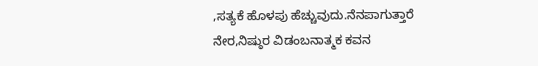,ಸತ್ಯಕೆ ಹೊಳಪು ಹೆಚ್ಚುವುದು.ನೆನಪಾಗುತ್ತಾರೆ ನೇರ,ನಿಷ್ಠುರ ವಿಡಂಬನಾತ್ಮಕ ಕವನ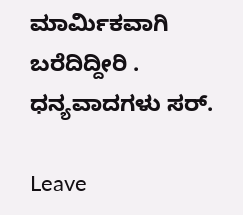ಮಾರ್ಮಿಕವಾಗಿ ಬರೆದಿದ್ದೀರಿ . ಧನ್ಯವಾದಗಳು ಸರ್.

Leave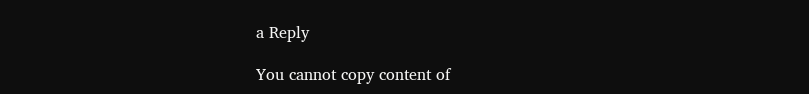a Reply

You cannot copy content of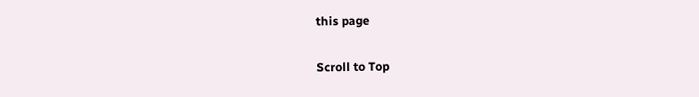this page

Scroll to Top